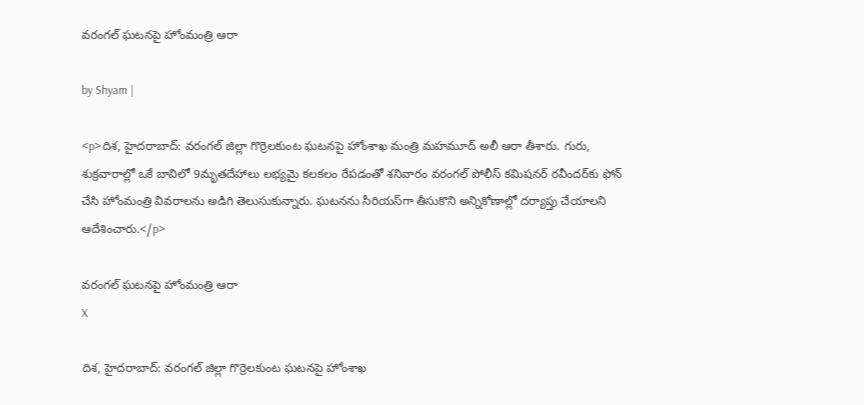వరంగల్ ఘటనపై హోంమంత్రి ఆరా

by Shyam |

<p>దిశ, హైదరాబాద్: వరంగల్ జిల్లా గొర్రెలకుంట ఘటనపై హోంశాఖ మంత్రి మహమూద్ అలీ ఆరా తీశారు. గురు, శుక్రవారాల్లో ఒకే బావిలో 9మృతదేహాలు లభ్యమై కలకలం రేపడంతో శనివారం వరంగల్ పోలీస్ కమిషనర్ రవీందర్‌కు ఫోన్ చేసి హోంమంత్రి వివరాలను అడిగి తెలుసుకున్నారు. ఘటనను సీరియస్‌గా తీసుకొని అన్నికోణాల్లో దర్యాప్తు చేయాలని ఆదేశించారు.</p>

వరంగల్ ఘటనపై హోంమంత్రి ఆరా
X

దిశ, హైదరాబాద్: వరంగల్ జిల్లా గొర్రెలకుంట ఘటనపై హోంశాఖ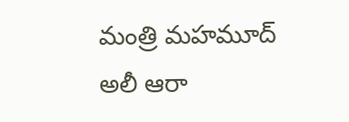మంత్రి మహమూద్ అలీ ఆరా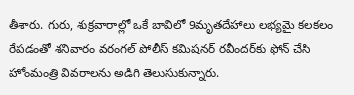తీశారు. గురు, శుక్రవారాల్లో ఒకే బావిలో 9మృతదేహాలు లభ్యమై కలకలం రేపడంతో శనివారం వరంగల్ పోలీస్ కమిషనర్ రవీందర్‌కు ఫోన్ చేసి హోంమంత్రి వివరాలను అడిగి తెలుసుకున్నారు.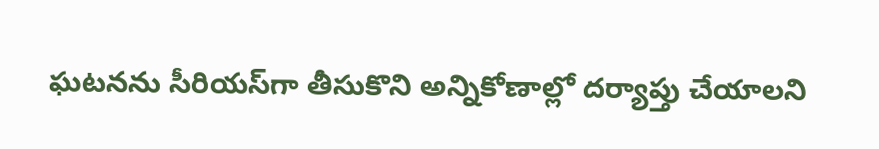ఘటనను సీరియస్‌గా తీసుకొని అన్నికోణాల్లో దర్యాప్తు చేయాలని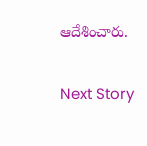ఆదేశించారు.

Next Story